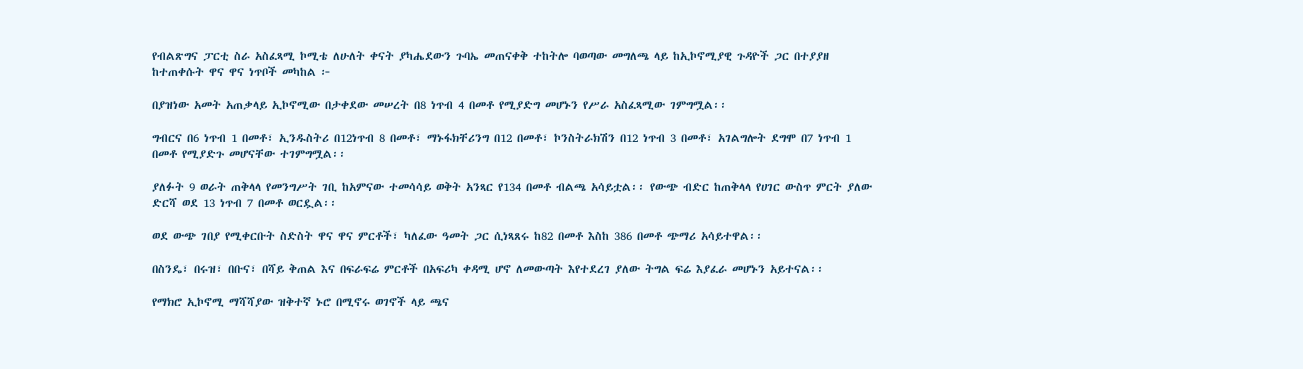የብልጽግና ፓርቲ ስራ አስፈጻሚ ኮሚቴ ለሁለት ቀናት ያካሔደውን ጉባኤ መጠናቀቅ ተከትሎ ባወጣው መግለጫ ላይ ከኢኮኖሚያዊ ጉዳዮች ጋር በተያያዘ ከተጠቀሱት ዋና ዋና ነጥቦች መካከል ፦

በያዝነው አመት አጠቃላይ ኢኮኖሚው በታቀደው መሠረት በ8 ነጥብ 4 በመቶ የሚያድግ መሆኑን የሥራ አስፈጻሚው ገምግሟል፡፡

ግብርና በ6 ነጥብ 1 በመቶ፣ ኢንዱስትሪ በ12ነጥብ 8 በመቶ፣ ማኑፋክቸሪንግ በ12 በመቶ፣ ኮንስትራክሽን በ12 ነጥብ 3 በመቶ፣ አገልግሎት ደግሞ በ7 ነጥብ 1 በመቶ የሚያድጉ መሆናቸው ተገምግሟል፡፡

ያለፉት 9 ወራት ጠቅላላ የመንግሥት ገቢ ከአምናው ተመሳሳይ ወቅት አንጻር የ134 በመቶ ብልጫ አሳይቷል፡፡ የውጭ ብድር ከጠቅላላ የሀገር ውስጥ ምርት ያለው ድርሻ ወደ 13 ነጥብ 7 በመቶ ወርዷል፡፡

ወደ ውጭ ገበያ የሚቀርቡት ስድስት ዋና ዋና ምርቶች፣ ካለፈው ዓመት ጋር ሲነጻጸሩ ከ82 በመቶ እስከ 386 በመቶ ጭማሪ አሳይተዋል፡፡

በስንዴ፣ በሩዝ፣ በቡና፣ በሻይ ቅጠል እና በፍራፍሬ ምርቶች በአፍሪካ ቀዳሚ ሆኖ ለመውጣት እየተደረገ ያለው ትግል ፍሬ እያፈራ መሆኑን አይተናል፡፡

የማክሮ ኢኮኖሚ ማሻሻያው ዝቅተኛ ኑሮ በሚኖሩ ወገኖች ላይ ጫና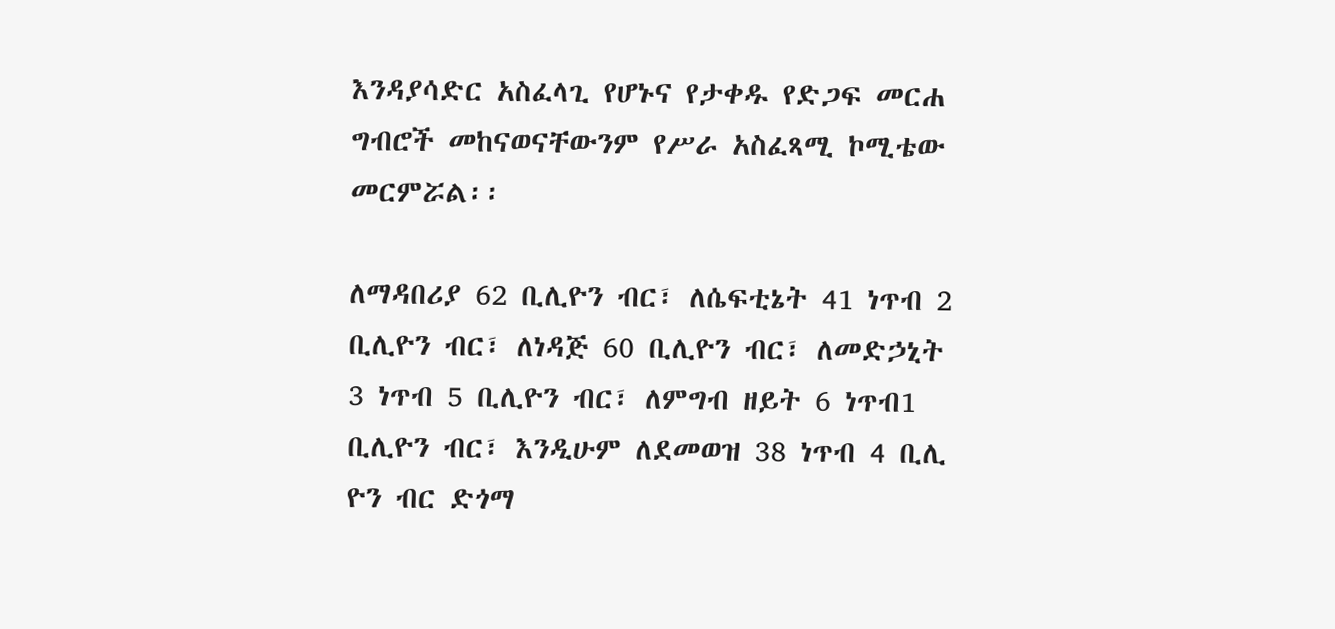እንዳያሳድር አስፈላጊ የሆኑና የታቀዱ የድጋፍ መርሐ ግብሮች መከናወናቸውንም የሥራ አስፈጻሚ ኮሚቴው መርምሯል፡፡

ለማዳበሪያ 62 ቢሊዮን ብር፣ ለሴፍቲኔት 41 ነጥብ 2 ቢሊዮን ብር፣ ለነዳጅ 60 ቢሊዮን ብር፣ ለመድኃኒት 3 ነጥብ 5 ቢሊዮን ብር፣ ለምግብ ዘይት 6 ነጥብ1 ቢሊዮን ብር፣ እንዲሁም ለደመወዝ 38 ነጥብ 4 ቢሊ ዮን ብር ድጎማ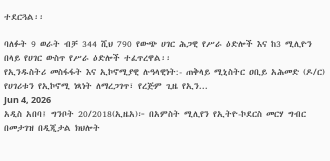ተደርጓል፡፡

ባለፉት 9 ወራት ብቻ 344 ሺህ 790 የውጭ ሀገር ሕጋዊ የሥራ ዕድሎች እና ከ3 ሚሊዮን በላይ የሀገር ውስጥ የሥራ ዕድሎች ተፈጥረዋል፡፡
የኢንዱስትሪ መስፋፋት እና ኢኮኖሚያዊ ሉዓላዊነት:- ጠቅላይ ሚኒስትር ዐቢይ አሕመድ (ዶ/ር) የሀገሪቱን የኢኮኖሚ ነጻነት ለማረጋገጥ፣ የረጅም ጊዜ የኢን...
Jun 4, 2026
አዲስ አበባ፤ ግንቦት 20/2018(ኢዜአ)፦ በአምስት ሚሊየን የኢትዮ-ኮደርስ መርሃ ግብር በመታገዝ በዲጂታል ክህሎት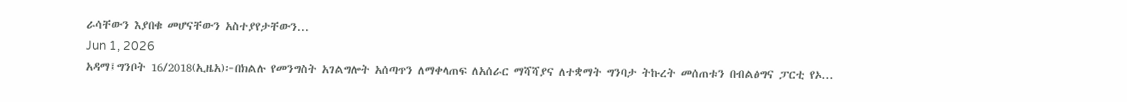ራሳቸውን እያበቁ መሆናቸውን አስተያየታቸውን...
Jun 1, 2026
አዳማ፤ግንቦት 16/2018(ኢዜአ)፦በክልሉ የመንግስት አገልግሎት አሰጣጥን ለማቀላጠፍ ለአሰራር ማሻሻያና ለተቋማት ግንባታ ትኩረት መሰጠቱን በብልፅግና ፓርቲ የኦ...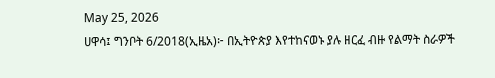May 25, 2026
ሀዋሳ፤ ግንቦት 6/2018(ኢዜአ)፦ በኢትዮጵያ እየተከናወኑ ያሉ ዘርፈ ብዙ የልማት ስራዎች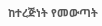ከተረጅነት የመውጣት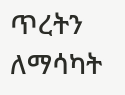ጥረትን ለማሳካት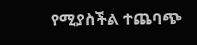የሚያስችል ተጨባጭ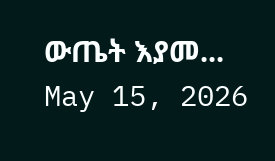ውጤት እያመ...
May 15, 2026